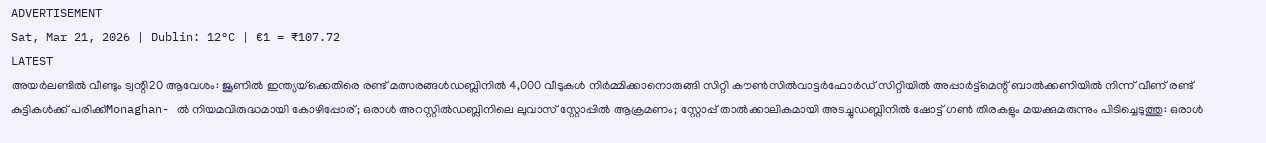ADVERTISEMENT
Sat, Mar 21, 2026 | Dublin: 12°C | €1 = ₹107.72
LATEST
അയർലണ്ടിൽ വീണ്ടും ട്വന്റി20 ആവേശം: ജൂണിൽ ഇന്ത്യയ്‌ക്കെതിരെ രണ്ട് മത്സരങ്ങൾഡബ്ലിനിൽ 4,000 വീടുകൾ നിർമ്മിക്കാനൊരുങ്ങി സിറ്റി കൗൺസിൽവാട്ടർഫോർഡ് സിറ്റിയിൽ അപ്പാർട്ട്മെന്റ് ബാൽക്കണിയിൽ നിന്ന് വീണ് രണ്ട് കുട്ടികൾക്ക് പരിക്ക്Monaghan- ൽ നിയമവിരുദ്ധമായി കോഴിപ്പോര്; ഒരാൾ അറസ്റ്റിൽഡബ്ലിനിലെ ലുവാസ് സ്റ്റോപ്പിൽ ആക്രമണം; സ്റ്റോപ്പ് താൽക്കാലികമായി അടച്ചുഡബ്ലിനിൽ ഷോട്ട് ഗൺ തിരകളും മയക്കുമരുന്നും പിടിച്ചെടുത്തു: ഒരാൾ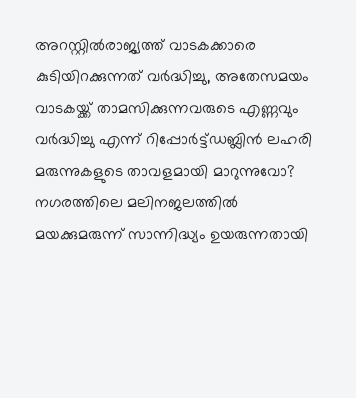അറസ്റ്റിൽരാജ്യത്ത് വാടകക്കാരെ കുടിയിറക്കുന്നത് വർദ്ധിച്ചു, അതേസമയം വാടകയ്ക്ക് താമസിക്കുന്നവരുടെ എണ്ണവും വർദ്ധിച്ചു എന്ന് റിപ്പോർട്ട്ഡബ്ലിൻ ലഹരി മരുന്നുകളുടെ താവളമായി മാറുന്നുവോ? നഗരത്തിലെ മലിനജലത്തിൽ മയക്കുമരുന്ന് സാന്നിദ്ധ്യം ഉയരുന്നതായി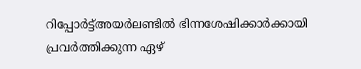റിപ്പോർട്ട്അയർലണ്ടിൽ ഭിന്നശേഷിക്കാർക്കായി പ്രവർത്തിക്കുന്ന ഏഴ്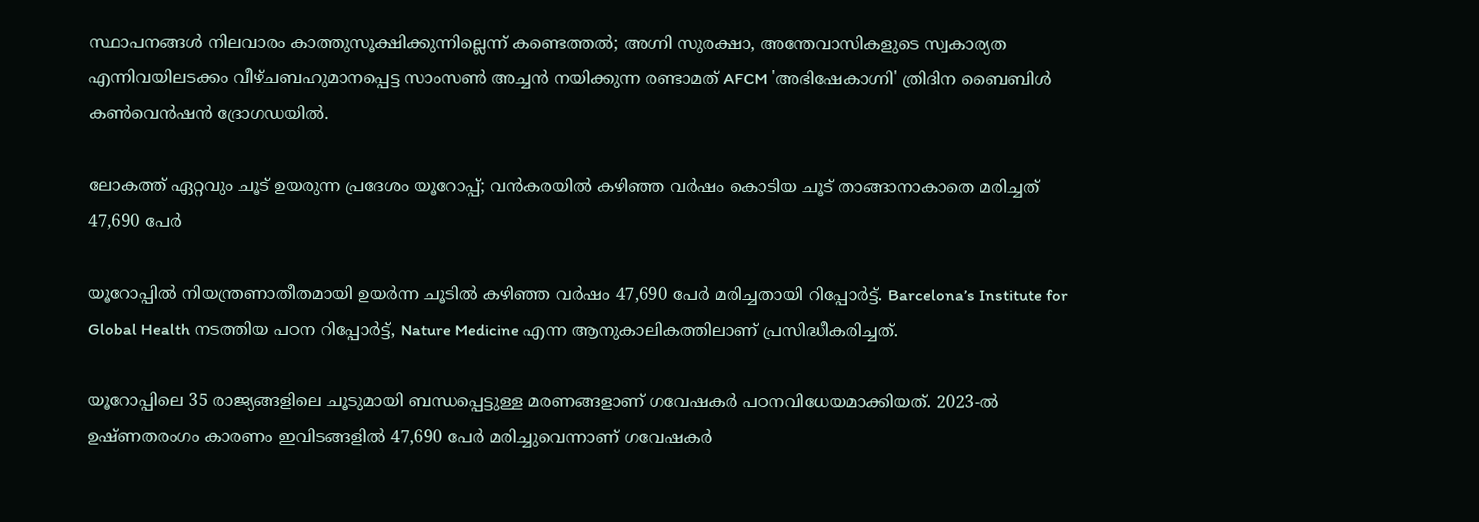സ്ഥാപനങ്ങൾ നിലവാരം കാത്തുസൂക്ഷിക്കുന്നില്ലെന്ന് കണ്ടെത്തൽ; അഗ്നി സുരക്ഷാ, അന്തേവാസികളുടെ സ്വകാര്യത എന്നിവയിലടക്കം വീഴ്ചബഹുമാനപ്പെട്ട സാംസൺ അച്ചൻ നയിക്കുന്ന രണ്ടാമത് AFCM 'അഭിഷേകാഗ്നി' ത്രിദിന ബൈബിൾ കൺവെൻഷൻ ദ്രോഗഡയിൽ.

ലോകത്ത് ഏറ്റവും ചൂട് ഉയരുന്ന പ്രദേശം യൂറോപ്പ്; വൻകരയിൽ കഴിഞ്ഞ വർഷം കൊടിയ ചൂട് താങ്ങാനാകാതെ മരിച്ചത് 47,690 പേർ

യൂറോപ്പില്‍ നിയന്ത്രണാതീതമായി ഉയര്‍ന്ന ചൂടില്‍ കഴിഞ്ഞ വര്‍ഷം 47,690 പേര്‍ മരിച്ചതായി റിപ്പോര്‍ട്ട്. Barcelona’s Institute for Global Health നടത്തിയ പഠന റിപ്പോര്‍ട്ട്, Nature Medicine എന്ന ആനുകാലികത്തിലാണ് പ്രസിദ്ധീകരിച്ചത്.

യൂറോപ്പിലെ 35 രാജ്യങ്ങളിലെ ചൂടുമായി ബന്ധപ്പെട്ടുള്ള മരണങ്ങളാണ് ഗവേഷകര്‍ പഠനവിധേയമാക്കിയത്. 2023-ല്‍ ഉഷ്ണതരംഗം കാരണം ഇവിടങ്ങളില്‍ 47,690 പേര്‍ മരിച്ചുവെന്നാണ് ഗവേഷകര്‍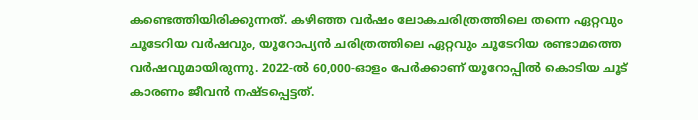കണ്ടെത്തിയിരിക്കുന്നത്. കഴിഞ്ഞ വര്‍ഷം ലോകചരിത്രത്തിലെ തന്നെ ഏറ്റവും ചൂടേറിയ വര്‍ഷവും, യൂറോപ്യന്‍ ചരിത്രത്തിലെ ഏറ്റവും ചൂടേറിയ രണ്ടാമത്തെ വര്‍ഷവുമായിരുന്നു. 2022-ല്‍ 60,000-ഓളം പേര്‍ക്കാണ് യൂറോപ്പില്‍ കൊടിയ ചൂട് കാരണം ജീവന്‍ നഷ്ടപ്പെട്ടത്.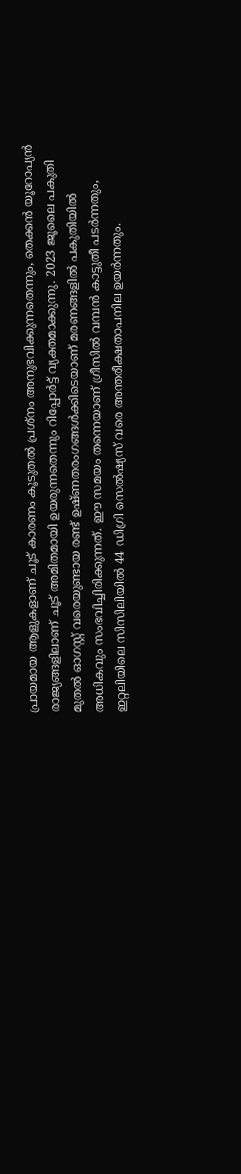പ്രായമായ ആളുകളാണ് ചൂട് കാരണം കൂടുതല്‍ പ്രശ്‌നം അനുഭവിക്കുന്നതെന്നും, തെക്കന്‍ യൂറോപ്യന്‍ രാജ്യങ്ങളിലാണ് ചൂട് അമിതമായി ഉയരുന്നതെന്നും റിപ്പോര്‍ട്ട് വ്യക്തമാക്കുന്നു. 2023 ജൂലൈ പകുതി മുതല്‍ ഓഗസ്റ്റ് വരെയുണ്ടായ രണ്ട് ഉഷ്ണതരംഗങ്ങള്‍ക്കിടെയാണ് മരണങ്ങളില്‍ പകുതിയില്‍ അധികവും സംഭവിച്ചിരിക്കുന്നത്. ഈ സമയം തന്നെയാണ് ഗ്രീസില്‍ വമ്പന്‍ കാട്ടുതീ പടര്‍ന്നതും, ഇറ്റലിയിലെ സിസിലിയില്‍ 44 ഡിഗ്രി സെല്‍ഷ്യസ് വരെ അന്തരീക്ഷതാപനില ഉയര്‍ന്നതും.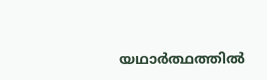യഥാര്‍ത്ഥത്തില്‍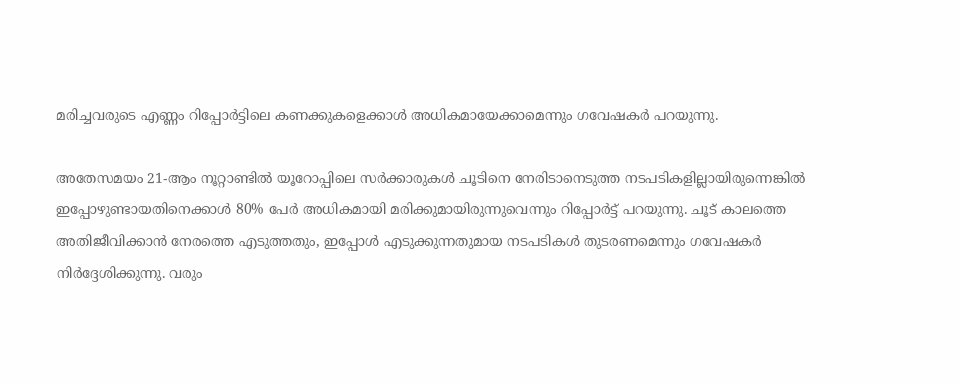മരിച്ചവരുടെ എണ്ണം റിപ്പോര്‍ട്ടിലെ കണക്കുകളെക്കാള്‍ അധികമായേക്കാമെന്നും ഗവേഷകര്‍ പറയുന്നു.

അതേസമയം 21-ആം നൂറ്റാണ്ടില്‍ യൂറോപ്പിലെ സര്‍ക്കാരുകള്‍ ചൂടിനെ നേരിടാനെടുത്ത നടപടികളില്ലായിരുന്നെങ്കില്‍ ഇപ്പോഴുണ്ടായതിനെക്കാള്‍ 80% പേര്‍ അധികമായി മരിക്കുമായിരുന്നുവെന്നും റിപ്പോര്‍ട്ട് പറയുന്നു. ചൂട് കാലത്തെ അതിജീവിക്കാന്‍ നേരത്തെ എടുത്തതും, ഇപ്പോള്‍ എടുക്കുന്നതുമായ നടപടികള്‍ തുടരണമെന്നും ഗവേഷകര്‍ നിര്‍ദ്ദേശിക്കുന്നു. വരും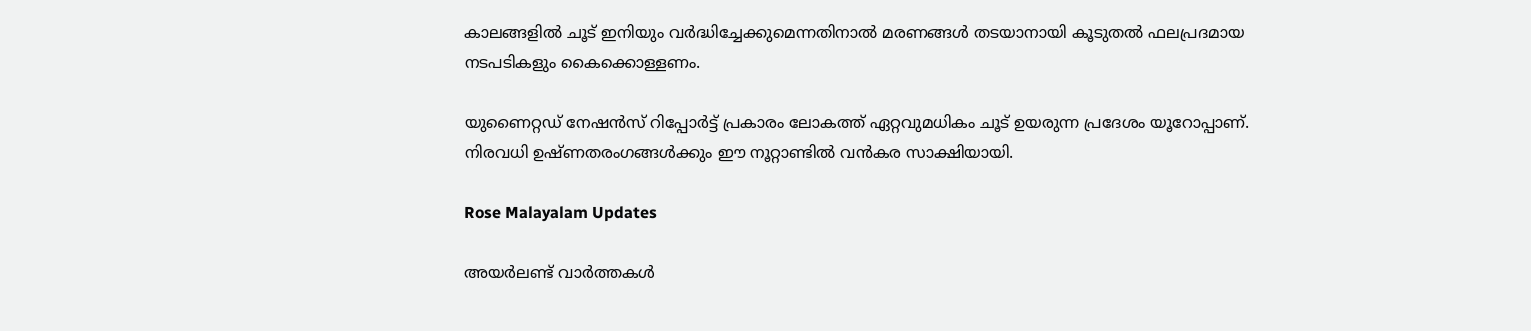കാലങ്ങളില്‍ ചൂട് ഇനിയും വര്‍ദ്ധിച്ചേക്കുമെന്നതിനാല്‍ മരണങ്ങള്‍ തടയാനായി കൂടുതല്‍ ഫലപ്രദമായ നടപടികളും കൈക്കൊള്ളണം.

യുണൈറ്റഡ് നേഷന്‍സ് റിപ്പോര്‍ട്ട് പ്രകാരം ലോകത്ത് ഏറ്റവുമധികം ചൂട് ഉയരുന്ന പ്രദേശം യൂറോപ്പാണ്. നിരവധി ഉഷ്ണതരംഗങ്ങള്‍ക്കും ഈ നൂറ്റാണ്ടില്‍ വന്‍കര സാക്ഷിയായി.

Rose Malayalam Updates

അയർലണ്ട് വാർത്തകൾ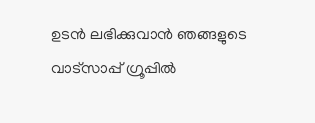ഉടൻ ലഭിക്കുവാൻ ഞങ്ങളുടെ വാട്സാപ്പ് ഗ്രൂപ്പിൽ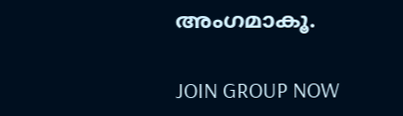അംഗമാകൂ.

JOIN GROUP NOW